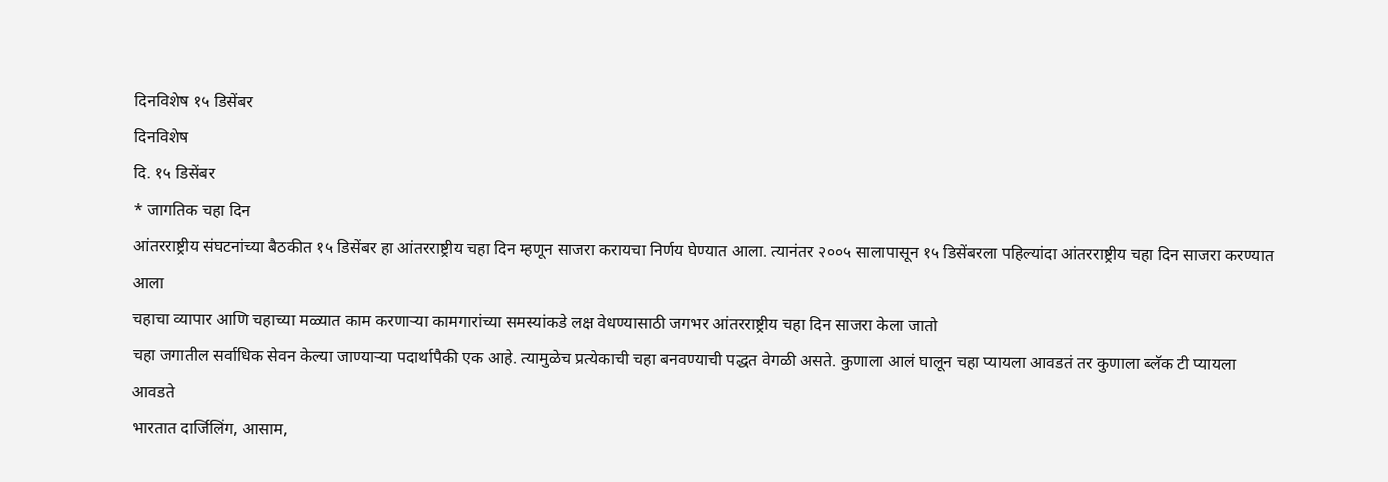दिनविशेष १५ डिसेंबर
दिनविशेष
दि. १५ डिसेंबर
* जागतिक चहा दिन
आंतरराष्ट्रीय संघटनांच्या बैठकीत १५ डिसेंबर हा आंतरराष्ट्रीय चहा दिन म्हणून साजरा करायचा निर्णय घेण्यात आला. त्यानंतर २००५ सालापासून १५ डिसेंबरला पहिल्यांदा आंतरराष्ट्रीय चहा दिन साजरा करण्यात आला
चहाचा व्यापार आणि चहाच्या मळ्यात काम करणाऱ्या कामगारांच्या समस्यांकडे लक्ष वेधण्यासाठी जगभर आंतरराष्ट्रीय चहा दिन साजरा केला जातो
चहा जगातील सर्वाधिक सेवन केल्या जाण्याऱ्या पदार्थापैकी एक आहे. त्यामुळेच प्रत्येकाची चहा बनवण्याची पद्धत वेगळी असते. कुणाला आलं घालून चहा प्यायला आवडतं तर कुणाला ब्लॅक टी प्यायला आवडते
भारतात दार्जिलिंग, आसाम,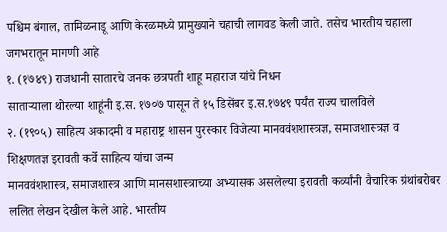पश्चिम बंगाल, तामिळनाडू आणि केरळमध्ये प्रामुख्याने चहाची लागवड केली जाते. तसेच भारतीय चहाला जगभरातून मागणी आहे
१. (१७४९) राजधानी सातारचे जनक छत्रपती शाहू महाराज यांचे निधन
साताऱ्याला थोरल्या शाहूंनी इ.स. १७०७ पासून ते १५ डिसेंबर इ.स.१७४९ पर्यंत राज्य चालविले
२. (१९०५) साहित्य अकादमी व महाराष्ट्र शासन पुरस्कार विजेत्या मानववंशशास्त्रज्ञ, समाजशास्त्रज्ञ व शिक्षणतज्ञ इरावती कर्वे साहित्य यांचा जन्म
मानववंशशास्त्र, समाजशास्त्र आणि मानसशास्त्राच्या अभ्यासक असलेल्या इरावती कर्व्यांनी वैचारिक ग्रंथांबरोबर ललित लेखन देखील केले आहे. भारतीय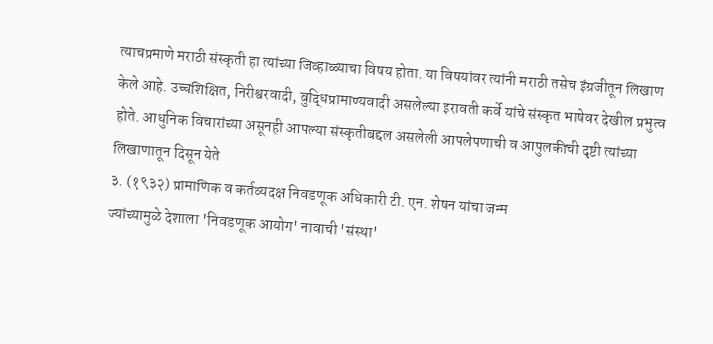त्याचप्रमाणे मराठी संस्कृती हा त्यांच्या जिव्हाळ्याचा विषय होता. या विषयांवर त्यांनी मराठी तसेच इंग्रजीतून लिखाण केले आहे. उच्चशिक्षित, निरीश्वरवादी, बुद्धिप्रामाण्यवादी असलेल्या इरावती कर्वे यांचे संस्कृत भाषेवर देखील प्रभुत्व होते. आधुनिक विचारांच्या असूनही आपल्या संस्कृतीबद्दल असलेली आपलेपणाची व आपुलकीची दृष्टी त्यांच्या लिखाणातून दिसून येते
३. (१९३२) प्रामाणिक व कर्तव्यदक्ष निवडणूक अधिकारी टी. एन. शेषन यांचा जन्म
ज्यांच्यामुळे देशाला 'निवडणूक आयोग' नावाची 'संस्था'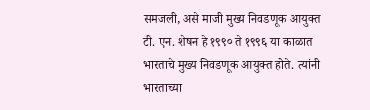समजली, असे माजी मुख्य निवडणूक आयुक्त टी. एन. शेषन हे १९९० ते १९९६ या काळात भारताचे मुख्य निवडणूक आयुक्त होते. त्यांनी भारताच्या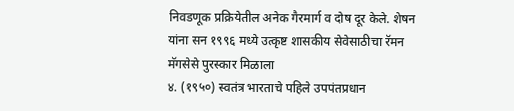निवडणूक प्रक्रियेतील अनेक गैरमार्ग व दोष दूर केले. शेषन यांना सन १९९६ मध्ये उत्कृष्ट शासकीय सेवेसाठीचा रॅमन मॅगसेसे पुरस्कार मिळाला
४. (१९५०) स्वतंत्र भारताचे पहिले उपपंतप्रधान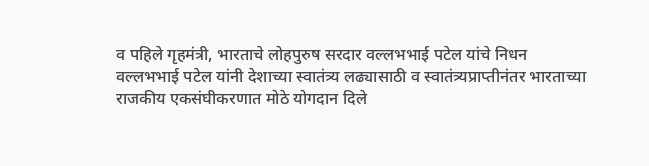व पहिले गृहमंत्री, भारताचे लोहपुरुष सरदार वल्लभभाई पटेल यांचे निधन
वल्लभभाई पटेल यांनी देशाच्या स्वातंत्र्य लढ्यासाठी व स्वातंत्र्यप्राप्तीनंतर भारताच्या राजकीय एकसंघीकरणात मोठे योगदान दिले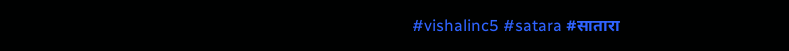#vishalinc5 #satara #सातारा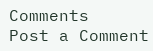Comments
Post a Comment